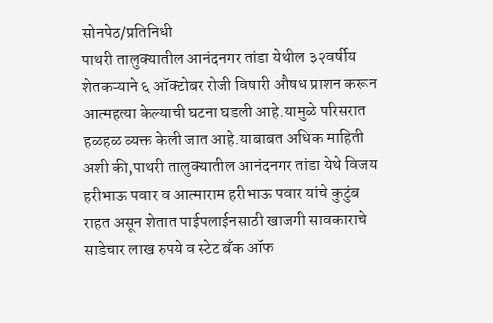सोनपेठ/प्रतिनिधी
पाथरी तालुक्यातील आनंदनगर तांडा येथील ३२वर्षीय शेतकऱ्याने ६ ऑक्टोबर रोजी विषारी औषध प्राशन करून आत्महत्या केल्याची घटना घडली आहे.यामुळे परिसरात हळहळ व्यक्त केली जात आहे.याबाबत अधिक माहिती अशी की,पाथरी तालुक्यातील आनंदनगर तांडा येथे विजय हरीभाऊ पवार व आत्माराम हरीभाऊ पवार यांचे कुटुंब राहत असून शेतात पाईपलाईनसाठी खाजगी सावकाराचे साडेचार लाख रुपये व स्टेट बँक ऑफ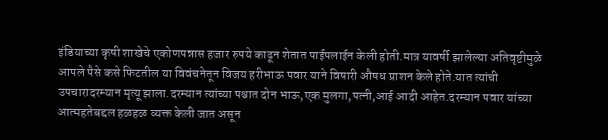इंडियाच्या कृषी शाखेचे एकोणपन्नास हजार रुपये काढून शेतात पाईपलाईन केली होती.मात्र यावर्षी झालेल्या अतिवृष्टीमुळे आपले पैसे कसे फिटतील या विवंचनेतून विजय हरीभाऊ पवार याने विषारी औषध प्राशन केले होते.यात त्यांची उपचारादरम्यान मृत्यू झाला.दरम्यान त्यांच्या पश्चात दोन भाऊ,एक मुलगा,पत्नी,आई आदी आहेत.दरम्यान पवार यांच्या आत्महतेबद्दल हळहळ व्यक्त केली जात असून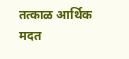तत्काळ आर्थिक मदत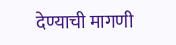देण्याची मागणी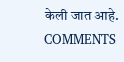केली जात आहे.
COMMENTS